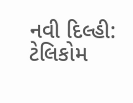નવી દિલ્હી: ટેલિકોમ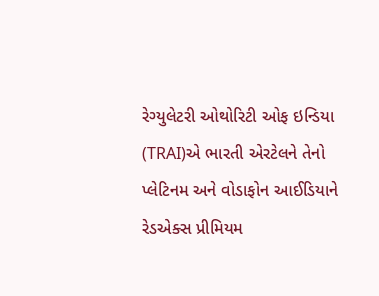રેગ્યુલેટરી ઓથોરિટી ઓફ ઇન્ડિયા (TRAI)એ ભારતી એરટેલને તેનો પ્લેટિનમ અને વોડાફોન આઈડિયાને રેડએક્સ પ્રીમિયમ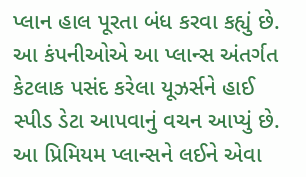પ્લાન હાલ પૂરતા બંધ કરવા કહ્યું છે. આ કંપનીઓએ આ પ્લાન્સ અંતર્ગત કેટલાક પસંદ કરેલા યૂઝર્સને હાઈ સ્પીડ ડેટા આપવાનું વચન આપ્યું છે. આ પ્રિમિયમ પ્લાન્સને લઈને એવા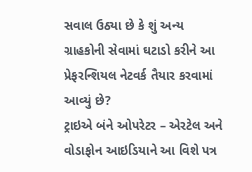સવાલ ઉઠ્યા છે કે શું અન્ય ગ્રાહકોની સેવામાં ઘટાડો કરીને આ પ્રેફરન્શિયલ નેટવર્ક તૈયાર કરવામાં આવ્યું છે?
ટ્રાઇએ બંને ઓપરેટર – એરટેલ અને વોડાફોન આઇડિયાને આ વિશે પત્ર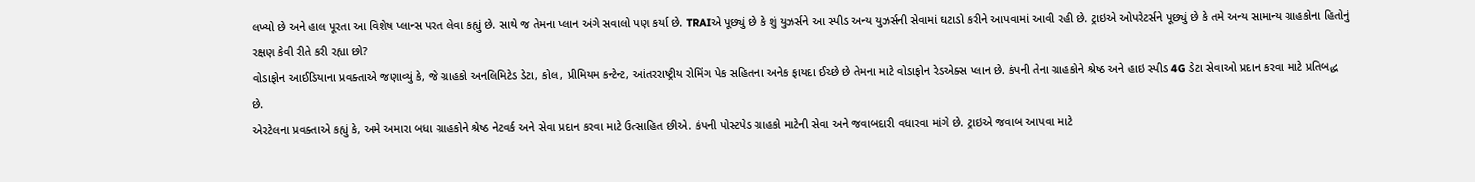લખ્યો છે અને હાલ પૂરતા આ વિશેષ પ્લાન્સ પરત લેવા કહ્યું છે. સાથે જ તેમના પ્લાન અંગે સવાલો પણ કર્યા છે. TRAIએ પૂછ્યું છે કે શું યુઝર્સને આ સ્પીડ અન્ય યુઝર્સની સેવામાં ઘટાડો કરીને આપવામાં આવી રહી છે. ટ્રાઇએ ઓપરેટર્સને પૂછ્યું છે કે તમે અન્ય સામાન્ય ગ્રાહકોના હિતોનું રક્ષણ કેવી રીતે કરી રહ્યા છો?
વોડાફોન આઈડિયાના પ્રવક્તાએ જણાવ્યું કે, જે ગ્રાહકો અનલિમિટેડ ડેટા, કોલ, પ્રીમિયમ કન્ટેન્ટ, આંતરરાષ્ટ્રીય રોમિંગ પેક સહિતના અનેક ફાયદા ઈચ્છે છે તેમના માટે વોડાફોન રેડએક્સ પ્લાન છે. કંપની તેના ગ્રાહકોને શ્રેષ્ઠ અને હાઇ સ્પીડ 4G ડેટા સેવાઓ પ્રદાન કરવા માટે પ્રતિબદ્ધ છે.
એરટેલના પ્રવક્તાએ કહ્યું કે, અમે અમારા બધા ગ્રાહકોને શ્રેષ્ઠ નેટવર્ક અને સેવા પ્રદાન કરવા માટે ઉત્સાહિત છીએ. કંપની પોસ્ટપેડ ગ્રાહકો માટેની સેવા અને જવાબદારી વધારવા માંગે છે. ટ્રાઇએ જવાબ આપવા માટે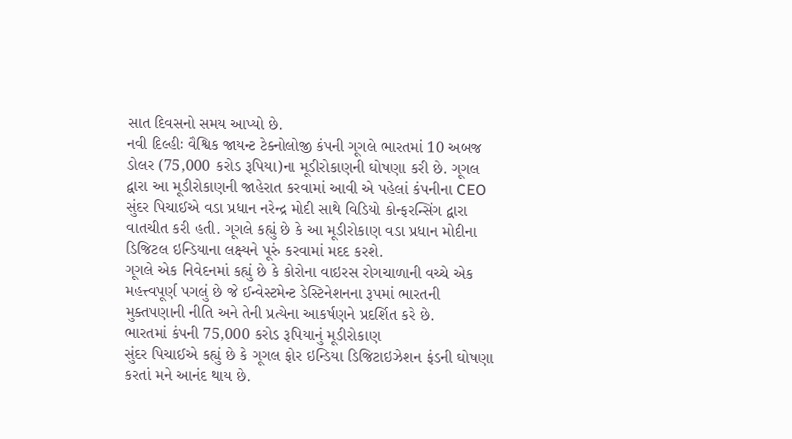સાત દિવસનો સમય આપ્યો છે.
નવી દિલ્હીઃ વૈશ્વિક જાયન્ટ ટેક્નોલોજી કંપની ગૂગલે ભારતમાં 10 અબજ ડોલર (75,000 કરોડ રૂપિયા)ના મૂડીરોકાણની ઘોષણા કરી છે. ગૂગલ દ્વારા આ મૂડીરોકાણની જાહેરાત કરવામાં આવી એ પહેલાં કંપનીના CEO સુંદર પિચાઈએ વડા પ્રધાન નરેન્દ્ર મોદી સાથે વિડિયો કોન્ફરન્સિંગ દ્વારા વાતચીત કરી હતી. ગૂગલે કહ્યું છે કે આ મૂડીરોકાણ વડા પ્રધાન મોદીના ડિજિટલ ઇન્ડિયાના લક્ષ્યને પૂરું કરવામાં મદદ કરશે.
ગૂગલે એક નિવેદનમાં કહ્યું છે કે કોરોના વાઇરસ રોગચાળાની વચ્ચે એક મહત્ત્વપૂર્ણ પગલું છે જે ઈન્વેસ્ટમેન્ટ ડેસ્ટિનેશનના રૂપમાં ભારતની મુક્તપણાની નીતિ અને તેની પ્રત્યેના આકર્ષણને પ્રદર્શિત કરે છે.
ભારતમાં કંપની 75,000 કરોડ રૂપિયાનું મૂડીરોકાણ
સુંદર પિચાઈએ કહ્યું છે કે ગૂગલ ફોર ઇન્ડિયા ડિજિટાઇઝેશન ફંડની ઘોષણા કરતાં મને આનંદ થાય છે.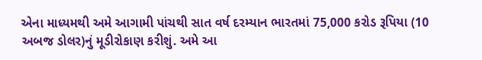એના માધ્યમથી અમે આગામી પાંચથી સાત વર્ષ દરમ્યાન ભારતમાં 75,000 કરોડ રૂપિયા (10 અબજ ડોલર)નું મૂડીરોકાણ કરીશું. અમે આ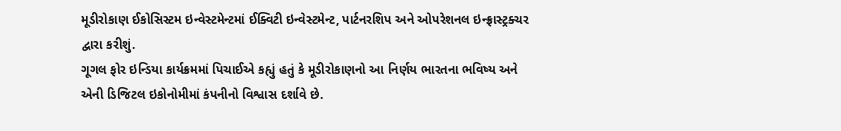મૂડીરોકાણ ઈકોસિસ્ટમ ઇન્વેસ્ટમેન્ટમાં ઈક્વિટી ઇન્વેસ્ટમેન્ટ, પાર્ટનરશિપ અને ઓપરેશનલ ઇન્ફ્રાસ્ટ્રક્ચર દ્વારા કરીશું.
ગૂગલ ફોર ઇન્ડિયા કાર્યક્રમમાં પિચાઈએ કહ્યું હતું કે મૂડીરોકાણનો આ નિર્ણય ભારતના ભવિષ્ય અને એની ડિજિટલ ઇકોનોમીમાં કંપનીનો વિશ્વાસ દર્શાવે છે.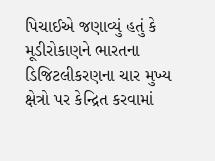પિચાઈએ જણાવ્યું હતું કે મૂડીરોકાણને ભારતના ડિજિટલીકરણના ચાર મુખ્ય ક્ષેત્રો પર કેન્દ્રિત કરવામાં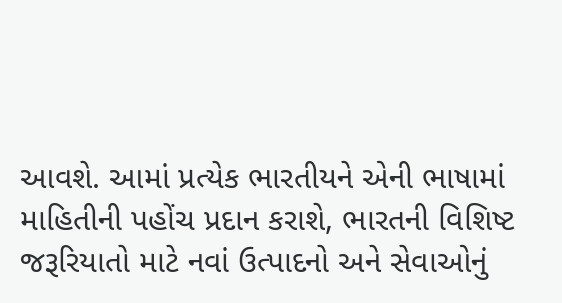આવશે. આમાં પ્રત્યેક ભારતીયને એની ભાષામાં માહિતીની પહોંચ પ્રદાન કરાશે, ભારતની વિશિષ્ટ જરૂરિયાતો માટે નવાં ઉત્પાદનો અને સેવાઓનું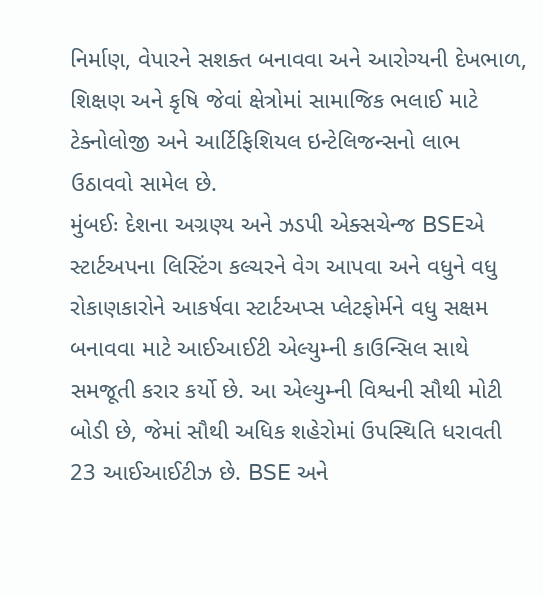નિર્માણ, વેપારને સશક્ત બનાવવા અને આરોગ્યની દેખભાળ, શિક્ષણ અને કૃષિ જેવાં ક્ષેત્રોમાં સામાજિક ભલાઈ માટે ટેક્નોલોજી અને આર્ટિફિશિયલ ઇન્ટેલિજન્સનો લાભ ઉઠાવવો સામેલ છે.
મુંબઈઃ દેશના અગ્રણ્ય અને ઝડપી એક્સચેન્જ BSEએ સ્ટાર્ટઅપના લિસ્ટિંગ કલ્ચરને વેગ આપવા અને વધુને વધુ રોકાણકારોને આકર્ષવા સ્ટાર્ટઅપ્સ પ્લેટફોર્મને વધુ સક્ષમ બનાવવા માટે આઈઆઈટી એલ્યુમ્ની કાઉન્સિલ સાથે સમજૂતી કરાર કર્યો છે. આ એલ્યુમ્ની વિશ્વની સૌથી મોટી બોડી છે, જેમાં સૌથી અધિક શહેરોમાં ઉપસ્થિતિ ધરાવતી 23 આઈઆઈટીઝ છે. BSE અને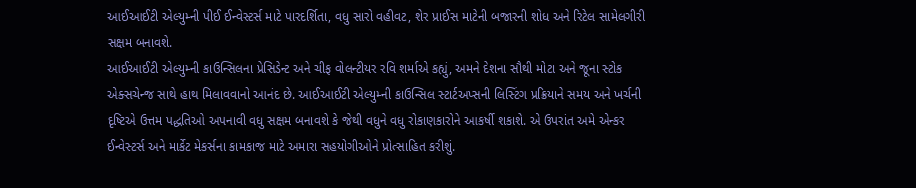આઈઆઈટી એલ્યુમ્ની પીઈ ઈન્વેસ્ટર્સ માટે પારદર્શિતા, વધુ સારો વહીવટ, શેર પ્રાઈસ માટેની બજારની શોધ અને રિટેલ સામેલગીરી સક્ષમ બનાવશે.
આઈઆઈટી એલ્યુમ્ની કાઉન્સિલના પ્રેસિડેન્ટ અને ચીફ વોલન્ટીયર રવિ શર્માએ કહ્યું, અમને દેશના સૌથી મોટા અને જૂના સ્ટોક એક્સચેન્જ સાથે હાથ મિલાવવાનો આનંદ છે. આઈઆઈટી એલ્યુમ્ની કાઉન્સિલ સ્ટાર્ટઅપ્સની લિસ્ટિંગ પ્રક્રિયાને સમય અને ખર્ચની દૃષ્ટિએ ઉત્તમ પદ્ધતિઓ અપનાવી વધુ સક્ષમ બનાવશે કે જેથી વધુને વધુ રોકાણકારોને આકર્ષી શકાશે. એ ઉપરાંત અમે એન્કર ઈન્વેસ્ટર્સ અને માર્કેટ મેકર્સના કામકાજ માટે અમારા સહયોગીઓને પ્રોત્સાહિત કરીશું.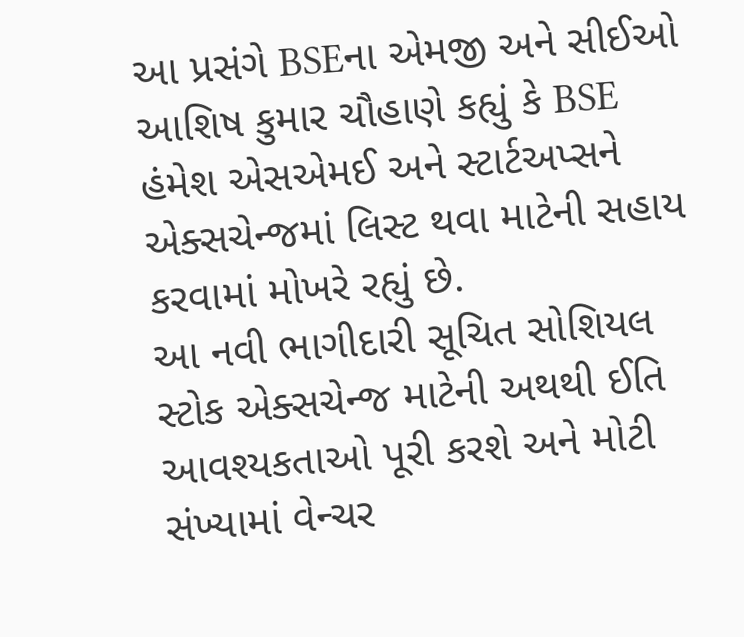આ પ્રસંગે BSEના એમજી અને સીઈઓ આશિષ કુમાર ચૌહાણે કહ્યું કે BSE હંમેશ એસએમઈ અને સ્ટાર્ટઅપ્સને એક્સચેન્જમાં લિસ્ટ થવા માટેની સહાય કરવામાં મોખરે રહ્યું છે.
આ નવી ભાગીદારી સૂચિત સોશિયલ સ્ટોક એક્સચેન્જ માટેની અથથી ઈતિ આવશ્યકતાઓ પૂરી કરશે અને મોટી સંખ્યામાં વેન્ચર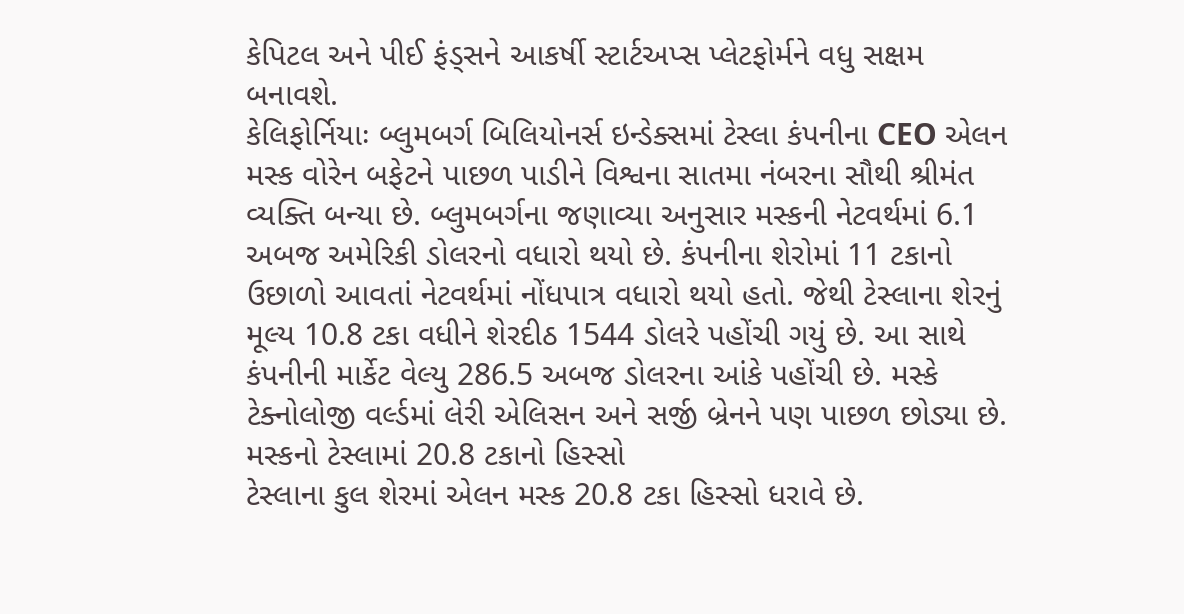કેપિટલ અને પીઈ ફંડ્સને આકર્ષી સ્ટાર્ટઅપ્સ પ્લેટફોર્મને વધુ સક્ષમ બનાવશે.
કેલિફોર્નિયાઃ બ્લુમબર્ગ બિલિયોનર્સ ઇન્ડેક્સમાં ટેસ્લા કંપનીના CEO એલન મસ્ક વોરેન બફેટને પાછળ પાડીને વિશ્વના સાતમા નંબરના સૌથી શ્રીમંત વ્યક્તિ બન્યા છે. બ્લુમબર્ગના જણાવ્યા અનુસાર મસ્કની નેટવર્થમાં 6.1 અબજ અમેરિકી ડોલરનો વધારો થયો છે. કંપનીના શેરોમાં 11 ટકાનો ઉછાળો આવતાં નેટવર્થમાં નોંધપાત્ર વધારો થયો હતો. જેથી ટેસ્લાના શેરનું મૂલ્ય 10.8 ટકા વધીને શેરદીઠ 1544 ડોલરે પહોંચી ગયું છે. આ સાથે કંપનીની માર્કેટ વેલ્યુ 286.5 અબજ ડોલરના આંકે પહોંચી છે. મસ્કે ટેક્નોલોજી વર્લ્ડમાં લેરી એલિસન અને સર્જી બ્રેનને પણ પાછળ છોડ્યા છે.
મસ્કનો ટેસ્લામાં 20.8 ટકાનો હિસ્સો
ટેસ્લાના કુલ શેરમાં એલન મસ્ક 20.8 ટકા હિસ્સો ધરાવે છે.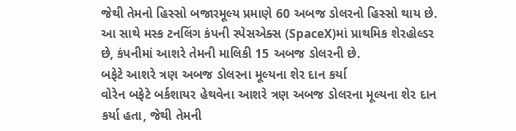જેથી તેમનો હિસ્સો બજારમૂલ્ય પ્રમાણે 60 અબજ ડોલરનો હિસ્સો થાય છે. આ સાથે મસ્ક ટનલિંગ કંપની સ્પેસએક્સ (SpaceX)માં પ્રાથમિક શેરહોલ્ડર છે, કંપનીમાં આશરે તેમની માલિકી 15 અબજ ડોલરની છે.
બફેટે આશરે ત્રણ અબજ ડોલરના મૂલ્યના શેર દાન કર્યા
વોરેન બફેટે બર્કશાયર હેથવેના આશરે ત્રણ અબજ ડોલરના મૂલ્યના શેર દાન કર્યા હતા, જેથી તેમની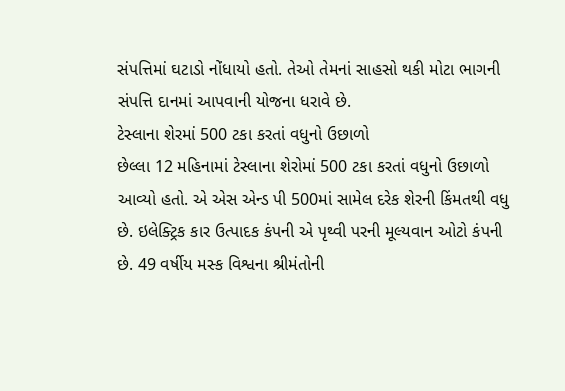સંપત્તિમાં ઘટાડો નોંધાયો હતો. તેઓ તેમનાં સાહસો થકી મોટા ભાગની સંપત્તિ દાનમાં આપવાની યોજના ધરાવે છે.
ટેસ્લાના શેરમાં 500 ટકા કરતાં વધુનો ઉછાળો
છેલ્લા 12 મહિનામાં ટેસ્લાના શેરોમાં 500 ટકા કરતાં વધુનો ઉછાળો આવ્યો હતો. એ એસ એન્ડ પી 500માં સામેલ દરેક શેરની કિંમતથી વધુ છે. ઇલેક્ટ્રિક કાર ઉત્પાદક કંપની એ પૃથ્વી પરની મૂલ્યવાન ઓટો કંપની છે. 49 વર્ષીય મસ્ક વિશ્વના શ્રીમંતોની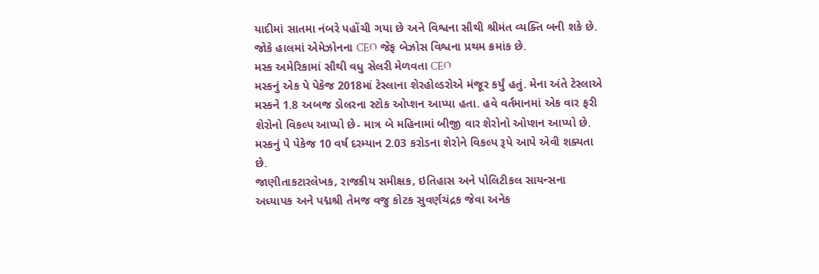યાદીમાં સાતમા નંબરે પહોંચી ગયા છે અને વિશ્વના સૌથી શ્રીમંત વ્યક્તિ બની શકે છે. જોકે હાલમાં એમેઝોનના CEO જેફ બેઝોસ વિશ્વના પ્રથમ ક્રમાંક છે.
મસ્ક અમેરિકામાં સૌથી વધુ સેલરી મેળવતા CEO
મસ્કનું એક પે પેકેજ 2018માં ટેસ્લાના શેરહોલ્ડરોએ મંજૂર કર્યું હતું. મેના અંતે ટેસ્લાએ મસ્કને 1.8 અબજ ડોલરના સ્ટોક ઓપ્શન આપ્યા હતા. હવે વર્તમાનમાં એક વાર ફરી શેરોનો વિકલ્પ આપ્યો છે- માત્ર બે મહિનામાં બીજી વાર શેરોનો ઓપ્શન આપ્યો છે. મસ્કનું પે પેકેજ 10 વર્ષ દરમ્યાન 2.03 કરોડના શેરોને વિકલ્પ રૂપે આપે એવી શક્યતા છે.
જાણીતાકટારલેખક, રાજકીય સમીક્ષક, ઇતિહાસ અને પોલિટીકલ સાયન્સના અધ્યાપક અને પદ્મશ્રી તેમજ વજુ કોટક સુવર્ણચંદ્રક જેવા અનેક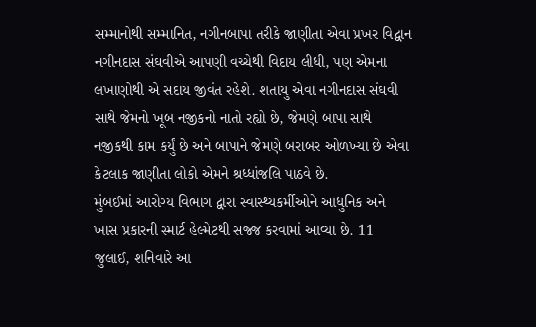સમ્માનોથી સમ્માનિત, નગીનબાપા તરીકે જાણીતા એવા પ્રખર વિદ્વાન નગીનદાસ સંઘવીએ આપણી વચ્ચેથી વિદાય લીધી, પણ એમના લખાણોથી એ સદાય જીવંત રહેશે. શતાયુ એવા નગીનદાસ સંઘવી સાથે જેમનો ખૂબ નજીકનો નાતો રહ્યો છે, જેમણે બાપા સાથે નજીકથી કામ કર્યું છે અને બાપાને જેમણે બરાબર ઓળખ્યા છે એવા કેટલાક જાણીતા લોકો એમને શ્રધ્ધાંજલિ પાઠવે છે.
મુંબઈમાં આરોગ્ય વિભાગ દ્વારા સ્વાસ્થ્યકર્મીઓને આધુનિક અને ખાસ પ્રકારની સ્માર્ટ હેલ્મેટથી સજ્જ કરવામાં આવ્યા છે. 11 જુલાઈ, શનિવારે આ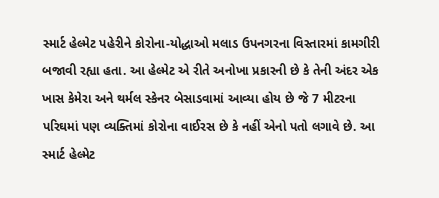સ્માર્ટ હેલ્મેટ પહેરીને કોરોના-યોદ્ધાઓ મલાડ ઉપનગરના વિસ્તારમાં કામગીરી બજાવી રહ્યા હતા. આ હેલ્મેટ એ રીતે અનોખા પ્રકારની છે કે તેની અંદર એક ખાસ કેમેરા અને થર્મલ સ્કેનર બેસાડવામાં આવ્યા હોય છે જે 7 મીટરના પરિઘમાં પણ વ્યક્તિમાં કોરોના વાઈરસ છે કે નહીં એનો પતો લગાવે છે. આ સ્માર્ટ હેલ્મેટ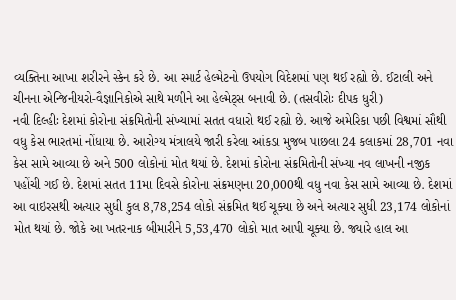વ્યક્તિના આખા શરીરને સ્કેન કરે છે. આ સ્માર્ટ હેલ્મેટનો ઉપયોગ વિદેશમાં પણ થઈ રહ્યો છે. ઈટાલી અને ચીનના એન્જિનીયરો-વૈજ્ઞાનિકોએ સાથે મળીને આ હેલ્મેટ્સ બનાવી છે. (તસવીરોઃ દીપક ધુરી)
નવી દિલ્હીઃ દેશમાં કોરોના સંક્રમિતોની સંખ્યામાં સતત વધારો થઈ રહ્યો છે. આજે અમેરિકા પછી વિશ્વમાં સૌથી વધુ કેસ ભારતમાં નોંધાયા છે. આરોગ્ય મંત્રાલયે જારી કરેલા આંકડા મુજબ પાછલા 24 કલાકમાં 28,701 નવા કેસ સામે આવ્યા છે અને 500 લોકોનાં મોત થયાં છે. દેશમાં કોરોના સંક્રમિતોની સંખ્યા નવ લાખની નજીક પહોંચી ગઈ છે. દેશમાં સતત 11મા દિવસે કોરોના સંક્રમણના 20,000થી વધુ નવા કેસ સામે આવ્યા છે. દેશમાં આ વાઇરસથી અત્યાર સુધી કુલ 8,78,254 લોકો સંક્રમિત થઈ ચૂક્યા છે અને અત્યાર સુધી 23,174 લોકોનાં મોત થયાં છે. જોકે આ ખતરનાક બીમારીને 5,53,470 લોકો માત આપી ચૂક્યા છે. જ્યારે હાલ આ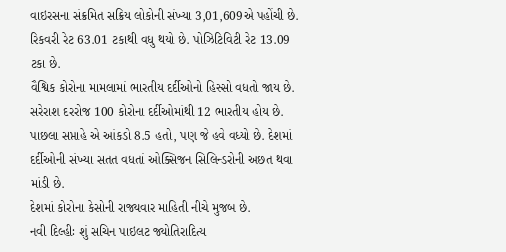વાઇરસના સંક્રમિત સક્રિય લોકોની સંખ્યા 3,01,609એ પહોંચી છે. રિકવરી રેટ 63.01 ટકાથી વધુ થયો છે. પોઝિટિવિટી રેટ 13.09 ટકા છે.
વૈશ્વિક કોરોના મામલામાં ભારતીય દર્દીઓનો હિસ્સો વધતો જાય છે. સરેરાશ દરરોજ 100 કોરોના દર્દીઓમાંથી 12 ભારતીય હોય છે. પાછલા સપ્તાહે એ આંકડો 8.5 હતો, પણ જે હવે વધ્યો છે. દેશમાં દર્દીઓની સંખ્યા સતત વધતાં ઓક્સિજન સિલિન્ડરોની અછત થવા માંડી છે.
દેશમાં કોરોના કેસોની રાજ્યવાર માહિતી નીચે મુજબ છે.
નવી દિલ્હીઃ શું સચિન પાઇલટ જ્યોતિરાદિત્ય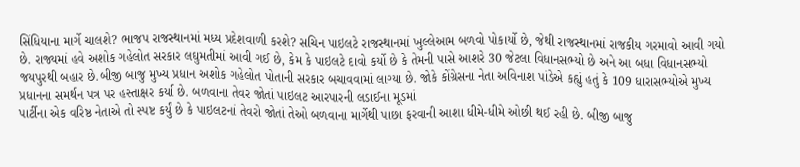સિંધિયાના માર્ગે ચાલશે? ભાજપ રાજસ્થાનમાં મધ્ય પ્રદેશવાળી કરશે? સચિન પાઇલટે રાજસ્થાનમાં ખુલ્લેઆમ બળવો પોકાર્યો છે, જેથી રાજસ્થાનમાં રાજકીય ગરમાવો આવી ગયો છે. રાજ્યમાં હવે અશોક ગહેલોત સરકાર લઘુમતીમાં આવી ગઈ છે, કેમ કે પાઇલટે દાવો કર્યો છે કે તેમની પાસે આશરે 30 જેટલા વિધાનસભ્યો છે અને આ બધા વિધાનસભ્યો જયપુરથી બહાર છે.બીજી બાજુ મુખ્ય પ્રધાન અશોક ગહેલોત પોતાની સરકાર બચાવવામાં લાગ્યા છે. જોકે કોંગ્રેસના નેતા અવિનાશ પાંડેએ કહ્યું હતું કે 109 ધારાસભ્યોએ મુખ્ય પ્રધાનના સમર્થન પત્ર પર હસ્તાક્ષર કર્યા છે. બળવાના તેવર જોતાં પાઇલટ આરપારની લડાઈના મૂડમાં
પાર્ટીના એક વરિષ્ઠ નેતાએ તો સ્પષ્ટ કર્યું છે કે પાઇલટનાં તેવરો જોતાં તેઓ બળવાના માર્ગેથી પાછા ફરવાની આશા ધીમે-ધીમે ઓછી થઈ રહી છે. બીજી બાજુ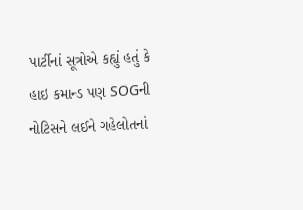પાર્ટીનાં સૂત્રોએ કહ્યું હતું કે હાઇ કમાન્ડ પણ SOGની નોટિસને લઈને ગહેલોતનાં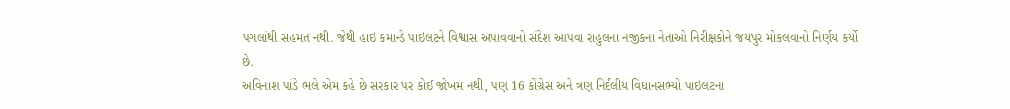પગલાંથી સહમત નથી. જેથી હાઇ કમાન્ડે પાઇલટને વિશ્વાસ અપાવવાનો સંદેશ આપવા રાહુલના નજીકના નેતાઓ નિરીક્ષકોને જયપુર મોકલવાનો નિર્ણય કર્યો છે.
અવિનાશ પાંડે ભલે એમ કહે છે સરકાર પર કોઈ જોખમ નથી, પણ 16 કોંગ્રેસ અને ત્રણ નિર્દલીય વિધાનસભ્યો પાઇલટના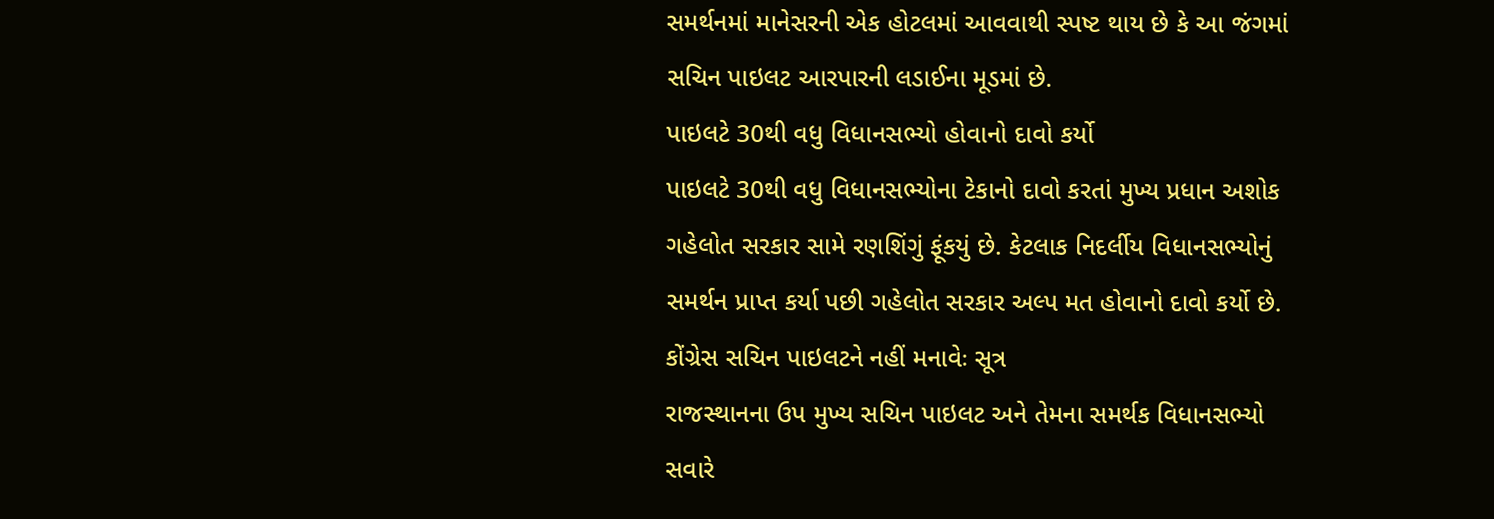સમર્થનમાં માનેસરની એક હોટલમાં આવવાથી સ્પષ્ટ થાય છે કે આ જંગમાં સચિન પાઇલટ આરપારની લડાઈના મૂડમાં છે.
પાઇલટે 30થી વધુ વિધાનસભ્યો હોવાનો દાવો કર્યો
પાઇલટે 30થી વધુ વિધાનસભ્યોના ટેકાનો દાવો કરતાં મુખ્ય પ્રધાન અશોક ગહેલોત સરકાર સામે રણશિંગું ફૂંકયું છે. કેટલાક નિદર્લીય વિધાનસભ્યોનું સમર્થન પ્રાપ્ત કર્યા પછી ગહેલોત સરકાર અલ્પ મત હોવાનો દાવો કર્યો છે.
કોંગ્રેસ સચિન પાઇલટને નહીં મનાવેઃ સૂત્ર
રાજસ્થાનના ઉપ મુખ્ય સચિન પાઇલટ અને તેમના સમર્થક વિધાનસભ્યો સવારે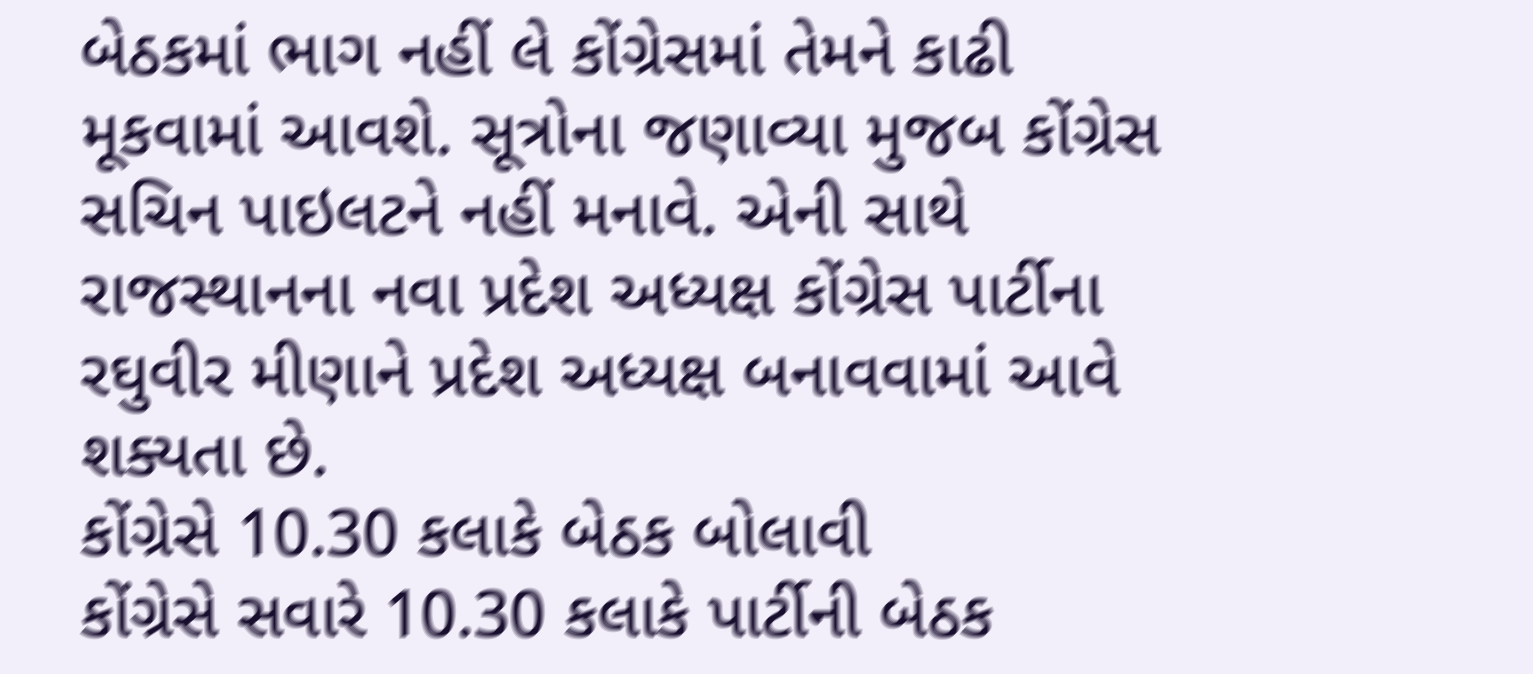બેઠકમાં ભાગ નહીં લે કોંગ્રેસમાં તેમને કાઢી મૂકવામાં આવશે. સૂત્રોના જણાવ્યા મુજબ કોંગ્રેસ સચિન પાઇલટને નહીં મનાવે. એની સાથે રાજસ્થાનના નવા પ્રદેશ અધ્યક્ષ કોંગ્રેસ પાર્ટીના રઘુવીર મીણાને પ્રદેશ અધ્યક્ષ બનાવવામાં આવે શક્યતા છે.
કોંગ્રેસે 10.30 કલાકે બેઠક બોલાવી
કોંગ્રેસે સવારે 10.30 કલાકે પાર્ટીની બેઠક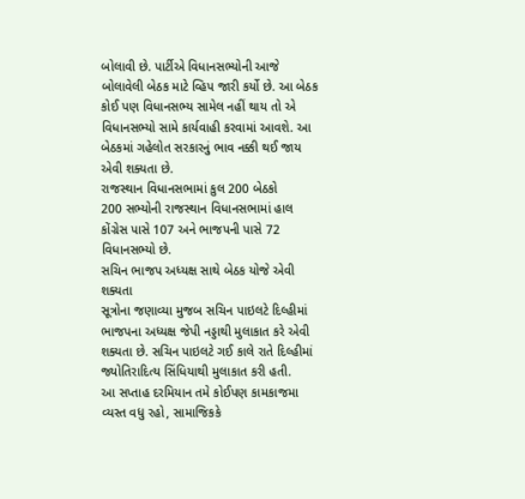બોલાવી છે. પાર્ટીએ વિધાનસભ્યોની આજે બોલાવેલી બેઠક માટે વ્હિપ જારી કર્યો છે. આ બેઠક કોઈ પણ વિધાનસભ્ય સામેલ નહીં થાય તો એ વિધાનસભ્યો સામે કાર્યવાહી કરવામાં આવશે. આ બેઠકમાં ગહેલોત સરકારનું ભાવ નક્કી થઈ જાય એવી શક્યતા છે.
રાજસ્થાન વિધાનસભામાં કુલ 200 બેઠકો
200 સભ્યોની રાજસ્થાન વિધાનસભામાં હાલ કોંગ્રેસ પાસે 107 અને ભાજપની પાસે 72 વિધાનસભ્યો છે.
સચિન ભાજપ અધ્યક્ષ સાથે બેઠક યોજે એવી શક્યતા
સૂત્રોના જણાવ્યા મુજબ સચિન પાઇલટે દિલ્હીમાં ભાજપના અધ્યક્ષ જેપી નડ્ડાથી મુલાકાત કરે એવી શક્યતા છે. સચિન પાઇલટે ગઈ કાલે રાતે દિલ્હીમાં જ્યોતિરાદિત્ય સિંધિયાથી મુલાકાત કરી હતી.
આ સપ્તાહ દરમિયાન તમે કોઈપણ કામકાજમા વ્યસ્ત વધુ રહો, સામાજિકકે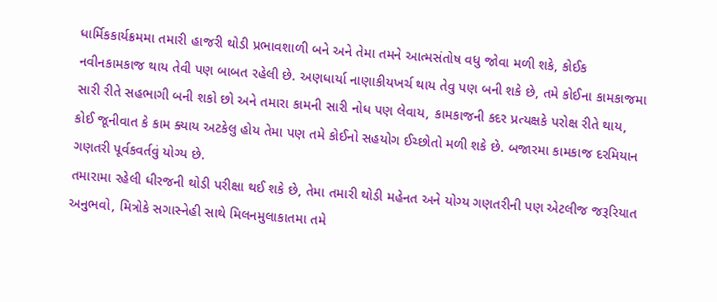ધાર્મિકકાર્યક્રમમા તમારી હાજરી થોડી પ્રભાવશાળી બને અને તેમા તમને આત્મસંતોષ વધુ જોવા મળી શકે, કોઈક નવીનકામકાજ થાય તેવી પણ બાબત રહેલી છે. અણધાર્યા નાણાકીયખર્ચ થાય તેવુ પણ બની શકે છે, તમે કોઈના કામકાજમા સારી રીતે સહભાગી બની શકો છો અને તમારા કામની સારી નોધ પણ લેવાય, કામકાજની કદર પ્રત્યક્ષકે પરોક્ષ રીતે થાય, કોઈ જૂનીવાત કે કામ ક્યાય અટકેલુ હોય તેમા પણ તમે કોઈનો સહયોગ ઈચ્છોતો મળી શકે છે. બજારમા કામકાજ દરમિયાન ગણતરી પૂર્વકવર્તવું યોગ્ય છે.
તમારામા રહેલી ધીરજની થોડી પરીક્ષા થઈ શકે છે, તેમા તમારી થોડી મહેનત અને યોગ્ય ગણતરીની પણ એટલીજ જરૂરિયાત અનુભવો, મિત્રોકે સગાસ્નેહી સાથે મિલનમુલાકાતમા તમે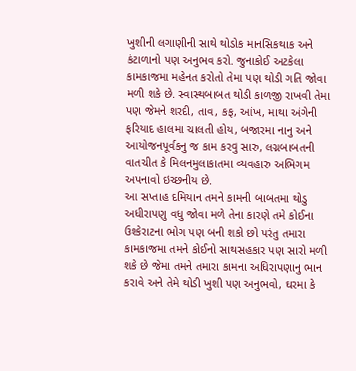ખુશીની લગાણીની સાથે થોડોક માનસિકથાક અને કંટાળાનો પણ અનુભવ કરો. જુનાકોઈ અટકેલા કામકાજમા મહેનત કરોતો તેમા પણ થોડી ગતિ જોવા મળી શકે છે. સ્વાસ્થબાબત થોડી કાળજી રાખવી તેમા પણ જેમને શરદી, તાવ, કફ, આંખ, માથા અંગેની ફરિયાદ હાલમા ચાલતી હોય, બજારમા નાનુ અને આયોજનપૂર્વકનુ જ કામ કરવુ સારુ, લગ્નબાબતની વાતચીત કે મિલનમુલાકાતમા વ્યવહારુ અભિગમ અપનાવો ઇચ્છનીય છે.
આ સપ્તાહ દમિયાન તમને કામની બાબતમા થોડુ અધીરાપણુ વધુ જોવા મળે તેના કારણે તમે કોઈના ઉશ્કેરાટના ભોગ પણ બની શકો છો પરંતુ તમારા કામકાજમા તમને કોઈનો સાથસહકાર પણ સારો મળી શકે છે જેમા તમને તમારા કામના અધિરાપણાનુ ભાન કરાવે અને તેમે થોડી ખુશી પણ અનુભવો, ઘરમા કે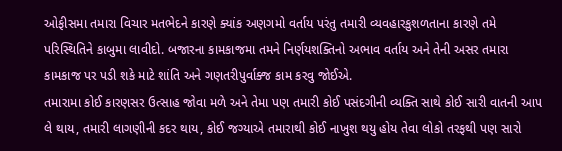ઓફીસમા તમારા વિચાર મતભેદને કારણે ક્યાંક અણગમો વર્તાય પરંતુ તમારી વ્યવહારકુશળતાના કારણે તમે પરિસ્થિતિને કાબુમા લાવીદો. બજારના કામકાજમા તમને નિર્ણયશક્તિનો અભાવ વર્તાય અને તેની અસર તમારા કામકાજ પર પડી શકે માટે શાંતિ અને ગણતરીપુર્વાક્જ કામ કરવુ જોઈએ.
તમારામા કોઈ કારણસર ઉત્સાહ જોવા મળે અને તેમા પણ તમારી કોઈ પસંદગીની વ્યક્તિ સાથે કોઈ સારી વાતની આપ લે થાય, તમારી લાગણીની કદર થાય, કોઈ જગ્યાએ તમારાથી કોઈ નાખુશ થયુ હોય તેવા લોકો તરફથી પણ સારો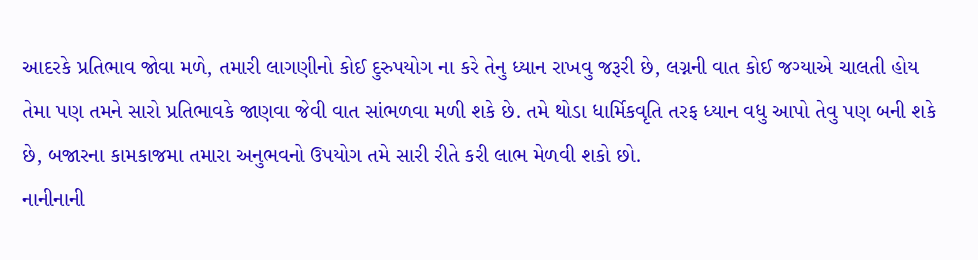આદરકે પ્રતિભાવ જોવા મળે, તમારી લાગણીનો કોઈ દુરુપયોગ ના કરે તેનુ ધ્યાન રાખવુ જરૂરી છે, લગ્નની વાત કોઈ જગ્યાએ ચાલતી હોય તેમા પણ તમને સારો પ્રતિભાવકે જાણવા જેવી વાત સાંભળવા મળી શકે છે. તમે થોડા ધાર્મિકવૃતિ તરફ ધ્યાન વધુ આપો તેવુ પણ બની શકે છે, બજારના કામકાજમા તમારા અનુભવનો ઉપયોગ તમે સારી રીતે કરી લાભ મેળવી શકો છો.
નાનીનાની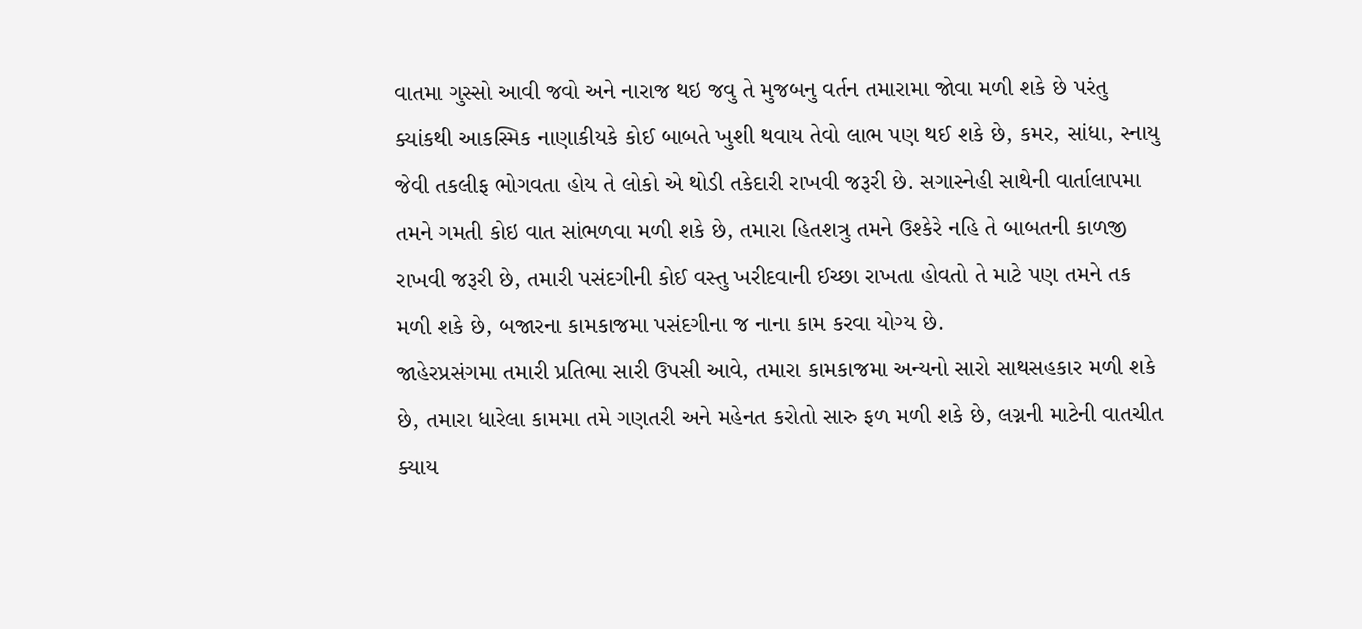વાતમા ગુસ્સો આવી જવો અને નારાજ થઇ જવુ તે મુજબનુ વર્તન તમારામા જોવા મળી શકે છે પરંતુ ક્યાંકથી આકસ્મિક નાણાકીયકે કોઈ બાબતે ખુશી થવાય તેવો લાભ પણ થઈ શકે છે, કમર, સાંધા, સ્નાયુ જેવી તકલીફ ભોગવતા હોય તે લોકો એ થોડી તકેદારી રાખવી જરૂરી છે. સગાસ્નેહી સાથેની વાર્તાલાપમા તમને ગમતી કોઇ વાત સાંભળવા મળી શકે છે, તમારા હિતશત્રુ તમને ઉશ્કેરે નહિ તે બાબતની કાળજી રાખવી જરૂરી છે, તમારી પસંદગીની કોઈ વસ્તુ ખરીદવાની ઈચ્છા રાખતા હોવતો તે માટે પણ તમને તક મળી શકે છે, બજારના કામકાજમા પસંદગીના જ નાના કામ કરવા યોગ્ય છે.
જાહેરપ્રસંગમા તમારી પ્રતિભા સારી ઉપસી આવે, તમારા કામકાજમા અન્યનો સારો સાથસહકાર મળી શકે છે, તમારા ધારેલા કામમા તમે ગણતરી અને મહેનત કરોતો સારુ ફળ મળી શકે છે, લગ્નની માટેની વાતચીત ક્યાય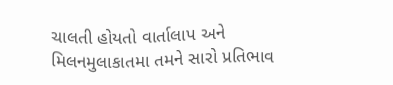ચાલતી હોયતો વાર્તાલાપ અને મિલનમુલાકાતમા તમને સારો પ્રતિભાવ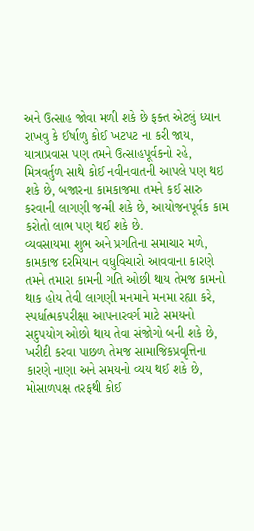અને ઉત્સાહ જોવા મળી શકે છે ફક્ત એટલું ધ્યાન રાખવુ કે ઈર્ષાળુ કોઈ ખટપટ ના કરી જાય, યાત્રાપ્રવાસ પણ તમને ઉત્સાહપૂર્વકનો રહે, મિત્રવર્તુળ સાથે કોઈ નવીનવાતની આપલે પણ થઇ શકે છે, બજારના કામકાજમા તમને કઈ સારુ કરવાની લાગણી જન્મી શકે છે, આયોજનપૂર્વક કામ કરોતો લાભ પણ થઈ શકે છે.
વ્યવસાયમા શુભ અને પ્રગતિના સમાચાર મળે, કામકાજ દરમિયાન વધુવિચારો આવવાના કારણે તમને તમારા કામની ગતિ ઓછી થાય તેમજ કામનો થાક હોય તેવી લાગણી મનમાને મનમા રહ્યા કરે, સ્પર્ધાત્મકપરીક્ષા આપનારવર્ગ માટે સમયનો સદુપયોગ ઓછો થાય તેવા સંજોગો બની શકે છે, ખરીદી કરવા પાછળ તેમજ સામાજિકપ્રવૃત્તિના કારણે નાણા અને સમયનો વ્યય થઈ શકે છે, મોસાળપક્ષ તરફથી કોઈ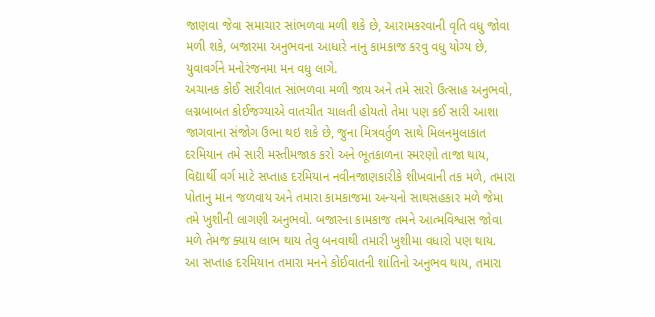જાણવા જેવા સમાચાર સાંભળવા મળી શકે છે, આરામકરવાની વૃતિ વધુ જોવા મળી શકે, બજારમા અનુભવના આધારે નાનુ કામકાજ કરવુ વધુ યોગ્ય છે, યુવાવર્ગને મનોરંજનમા મન વધુ લાગે.
અચાનક કોઈ સારીવાત સાંભળવા મળી જાય અને તમે સારો ઉત્સાહ અનુભવો, લગ્નબાબત કોઈજગ્યાએ વાતચીત ચાલતી હોયતો તેમા પણ કઈ સારી આશા જાગવાના સંજોગ ઉભા થઇ શકે છે, જુના મિત્રવર્તુળ સાથે મિલનમુલાકાત દરમિયાન તમે સારી મસ્તીમજાક કરો અને ભૂતકાળના સ્મરણો તાજા થાય, વિદ્યાર્થી વર્ગ માટે સપ્તાહ દરમિયાન નવીનજાણકારીકે શીખવાની તક મળે, તમારા પોતાનુ માન જળવાય અને તમારા કામકાજમા અન્યનો સાથસહકાર મળે જેમા તમે ખુશીની લાગણી અનુભવો. બજારના કામકાજ તમને આત્મવિશ્વાસ જોવા મળે તેમજ ક્યાય લાભ થાય તેવુ બનવાથી તમારી ખુશીમા વધારો પણ થાય.
આ સપ્તાહ દરમિયાન તમારા મનને કોઈવાતની શાંતિનો અનુભવ થાય, તમારા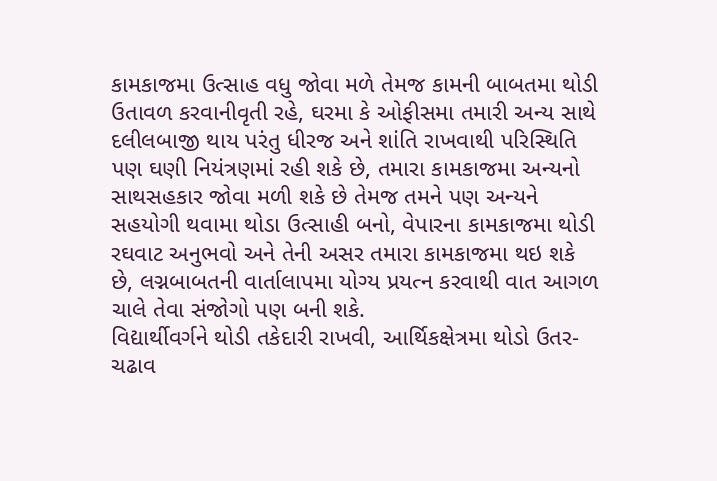કામકાજમા ઉત્સાહ વધુ જોવા મળે તેમજ કામની બાબતમા થોડી ઉતાવળ કરવાનીવૃતી રહે, ઘરમા કે ઓફીસમા તમારી અન્ય સાથે દલીલબાજી થાય પરંતુ ધીરજ અને શાંતિ રાખવાથી પરિસ્થિતિ પણ ઘણી નિયંત્રણમાં રહી શકે છે, તમારા કામકાજમા અન્યનો સાથસહકાર જોવા મળી શકે છે તેમજ તમને પણ અન્યને સહયોગી થવામા થોડા ઉત્સાહી બનો, વેપારના કામકાજમા થોડી રઘવાટ અનુભવો અને તેની અસર તમારા કામકાજમા થઇ શકે છે, લગ્નબાબતની વાર્તાલાપમા યોગ્ય પ્રયત્ન કરવાથી વાત આગળ ચાલે તેવા સંજોગો પણ બની શકે.
વિદ્યાર્થીવર્ગને થોડી તકેદારી રાખવી, આર્થિકક્ષેત્રમા થોડો ઉતર-ચઢાવ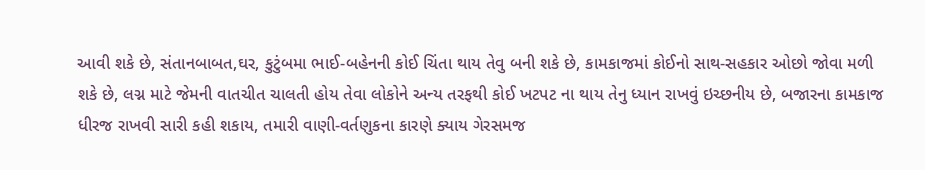આવી શકે છે, સંતાનબાબત,ઘર, કુટુંબમા ભાઈ-બહેનની કોઈ ચિંતા થાય તેવુ બની શકે છે, કામકાજમાં કોઈનો સાથ-સહકાર ઓછો જોવા મળી શકે છે, લગ્ન માટે જેમની વાતચીત ચાલતી હોય તેવા લોકોને અન્ય તરફથી કોઈ ખટપટ ના થાય તેનુ ધ્યાન રાખવું ઇચ્છનીય છે, બજારના કામકાજ ધીરજ રાખવી સારી કહી શકાય, તમારી વાણી-વર્તણુકના કારણે ક્યાય ગેરસમજ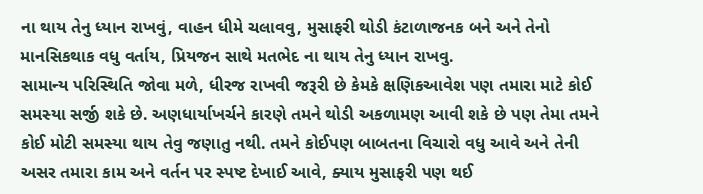ના થાય તેનુ ધ્યાન રાખવું, વાહન ધીમે ચલાવવુ, મુસાફરી થોડી કંટાળાજનક બને અને તેનો માનસિકથાક વધુ વર્તાય, પ્રિયજન સાથે મતભેદ ના થાય તેનુ ધ્યાન રાખવુ.
સામાન્ય પરિસ્થિતિ જોવા મળે, ધીરજ રાખવી જરૂરી છે કેમકે ક્ષણિકઆવેશ પણ તમારા માટે કોઈ સમસ્યા સર્જી શકે છે. અણધાર્યાખર્ચને કારણે તમને થોડી અકળામણ આવી શકે છે પણ તેમા તમને કોઈ મોટી સમસ્યા થાય તેવુ જણાતુ નથી. તમને કોઈપણ બાબતના વિચારો વધુ આવે અને તેની અસર તમારા કામ અને વર્તન પર સ્પષ્ટ દેખાઈ આવે, ક્યાય મુસાફરી પણ થઈ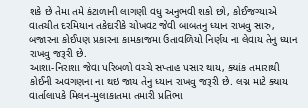શકે છે તેમા તમે કંટાળાની લાગણી વધુ અનુભવી શકો છો, કોઈજગ્યાએ વાતચીત દરમિયાન તકેદારીકે ચોખવટ જેવી બાબતનુ ધ્યાન રાખવુ સારુ, બજારના કોઈપણ પ્રકારના કામકાજમા ઉતાવળિયો નિર્ણય ના લેવાય તેનુ ધ્યાન રાખવુ જરૂરી છે.
આશા-નિરાશા જેવા પરિબળો વચ્ચે સપ્તાહ પસાર થાય, ક્યાંક તમારાથી કોઈની અવગણના ના થઇ જાય તેનુ ધ્યાન રાખવુ જરૂરી છે. લગ્ન માટે ક્યાય વાર્તાલાપકે મિલન-મુલાકાતમા તમારી પ્રતિભા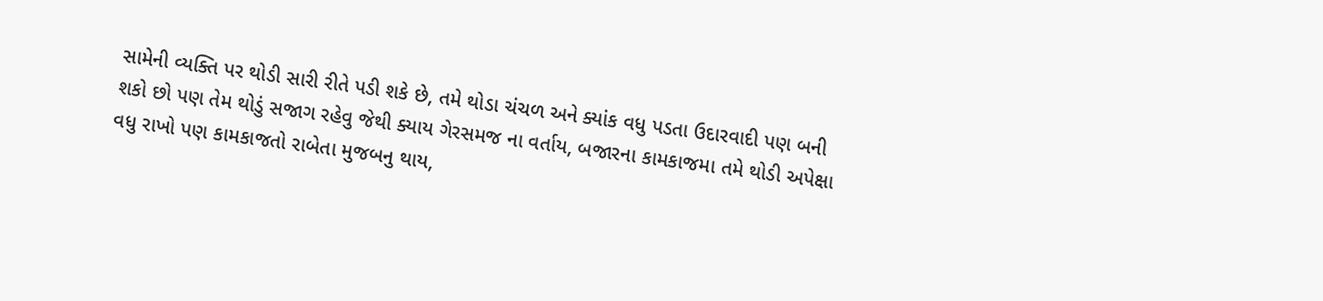સામેની વ્યક્તિ પર થોડી સારી રીતે પડી શકે છે, તમે થોડા ચંચળ અને ક્યાંક વધુ પડતા ઉદારવાદી પણ બની શકો છો પણ તેમ થોડું સજાગ રહેવુ જેથી ક્યાય ગેરસમજ ના વર્તાય, બજારના કામકાજમા તમે થોડી અપેક્ષા વધુ રાખો પણ કામકાજતો રાબેતા મુજબનુ થાય,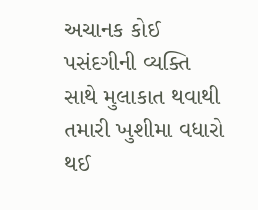અચાનક કોઈ પસંદગીની વ્યક્તિ સાથે મુલાકાત થવાથી તમારી ખુશીમા વધારો થઈ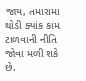જાય, તમારામા થોડી ક્યાંક કામ ટાળવાની નીતિ જોવા મળી શકે છે.